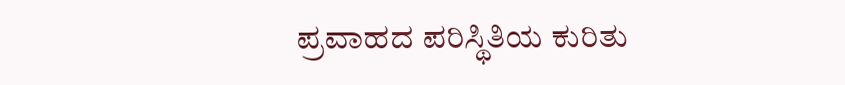ಪ್ರವಾಹದ ಪರಿಸ್ಥಿತಿಯ ಕುರಿತು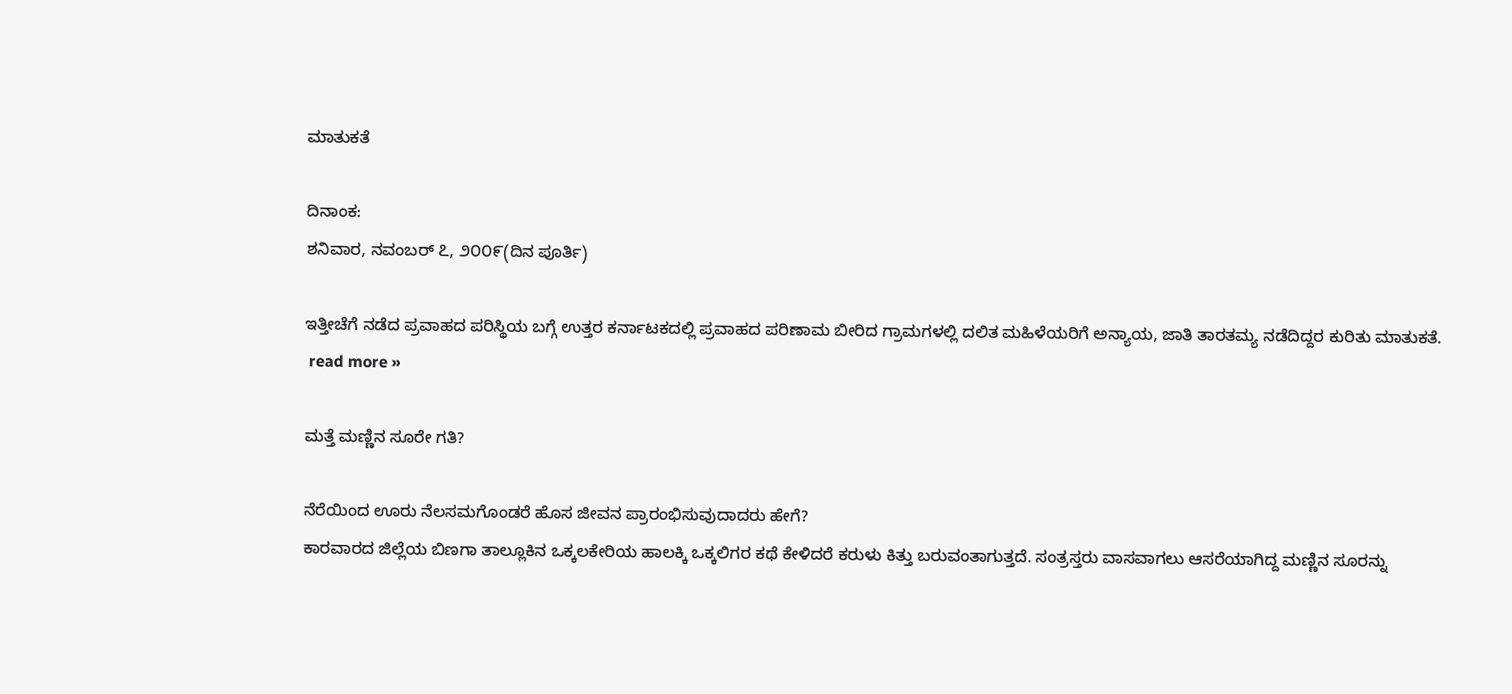ಮಾತುಕತೆ

ದಿನಾಂಕ:
ಶನಿವಾರ, ನವಂಬರ್ ೭, ೨೦೦೯(ದಿನ ಪೂರ್ತಿ)

ಇತ್ತೀಚೆಗೆ ನಡೆದ ಪ್ರವಾಹದ ಪರಿಸ್ಥಿಯ ಬಗ್ಗೆ ಉತ್ತರ ಕರ್ನಾಟಕದಲ್ಲಿ ಪ್ರವಾಹದ ಪರಿಣಾಮ ಬೀರಿದ ಗ್ರಾಮಗಳಲ್ಲಿ ದಲಿತ ಮಹಿಳೆಯರಿಗೆ ಅನ್ಯಾಯ, ಜಾತಿ ತಾರತಮ್ಯ ನಡೆದಿದ್ದರ ಕುರಿತು ಮಾತುಕತೆ.
 read more »

ಮತ್ತೆ ಮಣ್ಣಿನ ಸೂರೇ ಗತಿ?

ನೆರೆಯಿಂದ ಊರು ನೆಲಸಮಗೊಂಡರೆ ಹೊಸ ಜೀವನ ಪ್ರಾರಂಭಿಸುವುದಾದರು ಹೇಗೆ?
ಕಾರವಾರದ ಜಿಲ್ಲೆಯ ಬಿಣಗಾ ತಾಲ್ಲೂಕಿನ ಒಕ್ಕಲಕೇರಿಯ ಹಾಲಕ್ಕಿ ಒಕ್ಕಲಿಗರ ಕಥೆ ಕೇಳಿದರೆ ಕರುಳು ಕಿತ್ತು ಬರುವಂತಾಗುತ್ತದೆ. ಸಂತ್ರಸ್ತರು ವಾಸವಾಗಲು ಆಸರೆಯಾಗಿದ್ದ ಮಣ್ಣಿನ ಸೂರನ್ನು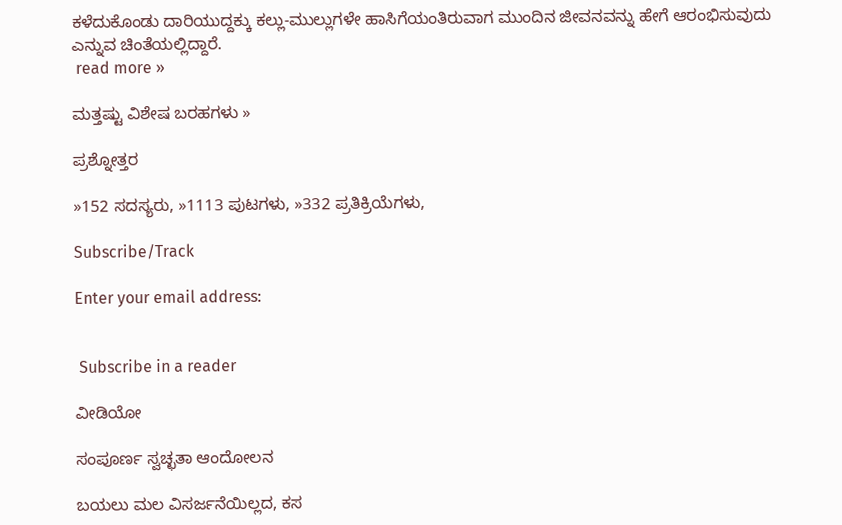ಕಳೆದುಕೊಂಡು ದಾರಿಯುದ್ದಕ್ಕು ಕಲ್ಲು-ಮುಲ್ಲುಗಳೇ ಹಾಸಿಗೆಯಂತಿರುವಾಗ ಮುಂದಿನ ಜೀವನವನ್ನು ಹೇಗೆ ಆರಂಭಿಸುವುದು ಎನ್ನುವ ಚಿಂತೆಯಲ್ಲಿದ್ದಾರೆ.
 read more »

ಮತ್ತಷ್ಟು ವಿಶೇಷ ಬರಹಗಳು »

ಪ್ರಶ್ನೋತ್ತರ

»152 ಸದಸ್ಯರು, »1113 ಪುಟಗಳು, »332 ಪ್ರತಿಕ್ರಿಯೆಗಳು,

Subscribe/Track

Enter your email address:


 Subscribe in a reader

ವೀಡಿಯೋ

ಸಂಪೂರ್ಣ ಸ್ವಚ್ಛತಾ ಆಂದೋಲನ

ಬಯಲು ಮಲ ವಿಸರ್ಜನೆಯಿಲ್ಲದ, ಕಸ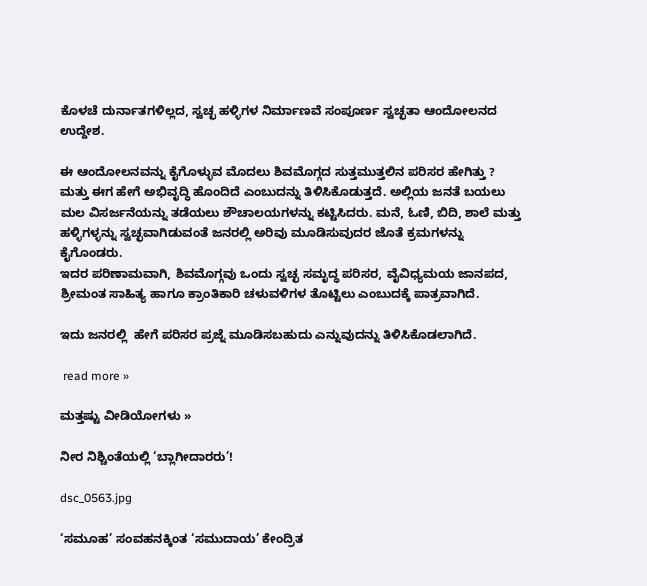ಕೊಳಚೆ ದುರ್ನಾತಗಳಿಲ್ಲದ, ಸ್ವಚ್ಛ ಹಳ್ಳಿಗಳ ನಿರ್ಮಾಣವೆ ಸಂಪೂರ್ಣ ಸ್ವಚ್ಛತಾ ಆಂದೋಲನದ ಉದ್ದೇಶ.

ಈ ಆಂದೋಲನವನ್ನು ಕೈಗೊಳ್ಳುವ ಮೊದಲು ಶಿವಮೊಗ್ಗದ ಸುತ್ತಮುತ್ತಲಿನ ಪರಿಸರ ಹೇಗಿತ್ತು ? ಮತ್ತು ಈಗ ಹೇಗೆ ಅಭಿವೃದ್ಧಿ ಹೊಂದಿದೆ ಎಂಬುದನ್ನು ತಿಳಿಸಿಕೊಡುತ್ತದೆ. ಅಲ್ಲಿಯ ಜನತೆ ಬಯಲು ಮಲ ವಿಸರ್ಜನೆಯನ್ನು ತಡೆಯಲು ಶೌಚಾಲಯಗಳನ್ನು ಕಟ್ಟಿಸಿದರು. ಮನೆ, ಓಣಿ, ಬಿದಿ, ಶಾಲೆ ಮತ್ತು ಹಳ್ಳಿಗಳ್ಳನ್ನು ಸ್ವಚ್ಛವಾಗಿಡುವಂತೆ ಜನರಲ್ಲಿ ಅರಿವು ಮೂಡಿಸುವುದರ ಜೊತೆ ಕ್ರಮಗಳನ್ನು ಕೈಗೊಂಡರು.
ಇದರ ಪರಿಣಾಮವಾಗಿ, ಶಿವಮೊಗ್ಗವು ಒಂದು ಸ್ವಚ್ಛ ಸಮೃದ್ಧ ಪರಿಸರ, ವೈವಿಧ್ಯಮಯ ಜಾನಪದ, ಶ್ರೀಮಂತ ಸಾಹಿತ್ಯ ಹಾಗೂ ಕ್ರಾಂತಿಕಾರಿ ಚಳುವಳಿಗಳ ತೊಟ್ಟಿಲು ಎಂಬುದಕ್ಕೆ ಪಾತ್ರವಾಗಿದೆ.

ಇದು ಜನರಲ್ಲಿ  ಹೇಗೆ ಪರಿಸರ ಪ್ರಜ್ನೆ ಮೂಡಿಸಬಹುದು ಎನ್ನುವುದನ್ನು ತಿಳಿಸಿಕೊಡಲಾಗಿದೆ.

 read more »

ಮತ್ತಷ್ಟು ವೀಡಿಯೋಗಳು »

ನೀರ ನಿಶ್ಚಿಂತೆಯಲ್ಲಿ ‘ಬ್ಲಾಗೀದಾರರು’!

dsc_0563.jpg

‘ಸಮೂಹ’ ಸಂವಹನಕ್ಕಿಂತ ‘ಸಮುದಾಯ’ ಕೇಂದ್ರಿತ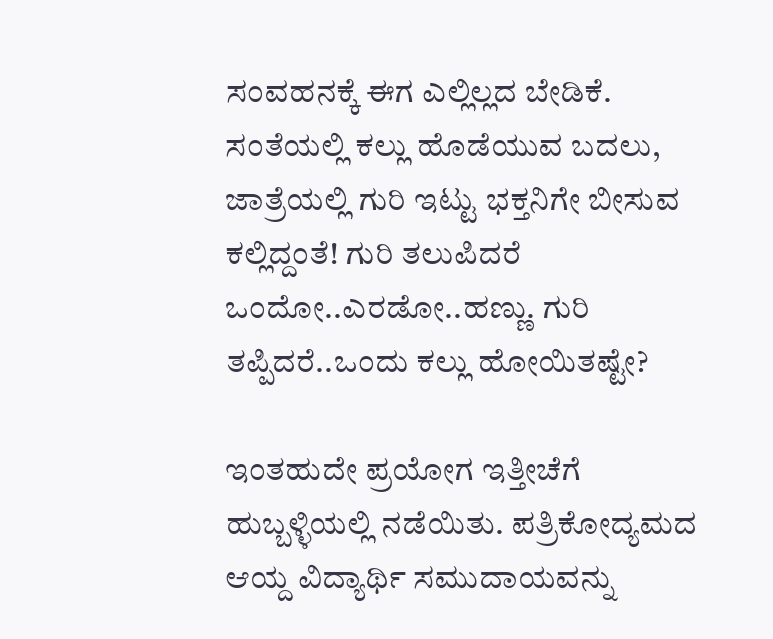ಸಂವಹನಕ್ಕೆ ಈಗ ಎಲ್ಲಿಲ್ಲದ ಬೇಡಿಕೆ. ಸಂತೆಯಲ್ಲಿ ಕಲ್ಲು ಹೊಡೆಯುವ ಬದಲು, ಜಾತ್ರೆಯಲ್ಲಿ ಗುರಿ ಇಟ್ಟು ಭಕ್ತನಿಗೇ ಬೀಸುವ ಕಲ್ಲಿದ್ದಂತೆ! ಗುರಿ ತಲುಪಿದರೆ ಒಂದೋ..ಎರಡೋ..ಹಣ್ಣು. ಗುರಿ ತಪ್ಪಿದರೆ..ಒಂದು ಕಲ್ಲು ಹೋಯಿತಷ್ಟೇ?

ಇಂತಹುದೇ ಪ್ರಯೋಗ ಇತ್ತೀಚೆಗೆ ಹುಬ್ಬಳ್ಳಿಯಲ್ಲಿ ನಡೆಯಿತು. ಪತ್ರಿಕೋದ್ಯಮದ ಆಯ್ದ ವಿದ್ಯಾರ್ಥಿ ಸಮುದಾಯವನ್ನು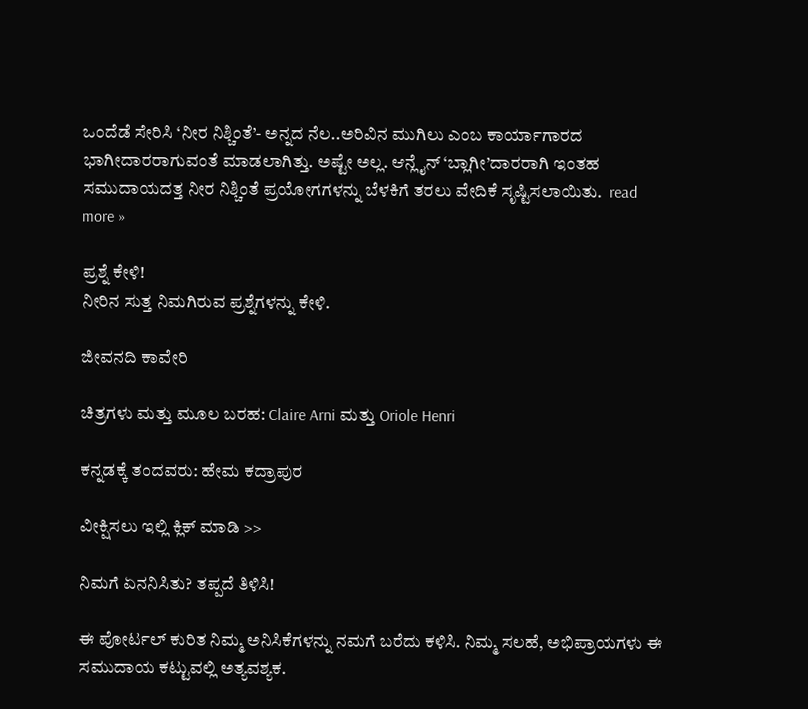ಒಂದೆಡೆ ಸೇರಿಸಿ ‘ನೀರ ನಿಶ್ಚಿಂತೆ’- ಅನ್ನದ ನೆಲ..ಅರಿವಿನ ಮುಗಿಲು ಎಂಬ ಕಾರ್ಯಾಗಾರದ ಭಾಗೀದಾರರಾಗುವಂತೆ ಮಾಡಲಾಗಿತ್ತು. ಅಷ್ಟೇ ಅಲ್ಲ. ಆನ್ಲೈನ್ ‘ಬ್ಲಾಗೀ’ದಾರರಾಗಿ ಇಂತಹ ಸಮುದಾಯದತ್ತ ನೀರ ನಿಶ್ಚಿಂತೆ ಪ್ರಯೋಗಗಳನ್ನು ಬೆಳಕಿಗೆ ತರಲು ವೇದಿಕೆ ಸೃಷ್ಟಿಸಲಾಯಿತು.  read more »

ಪ್ರಶ್ನೆ ಕೇಳಿ!
ನೀರಿನ ಸುತ್ತ ನಿಮಗಿರುವ ಪ್ರಶ್ನೆಗಳನ್ನು ಕೇಳಿ.

ಜೀವನದಿ ಕಾವೇರಿ

ಚಿತ್ರಗಳು ಮತ್ತು ಮೂಲ ಬರಹ: Claire Arni ಮತ್ತು Oriole Henri

ಕನ್ನಡಕ್ಕೆ ತಂದವರು: ಹೇಮ ಕದ್ರಾಪುರ

ವೀಕ್ಷಿಸಲು ಇಲ್ಲಿ ಕ್ಲಿಕ್ ಮಾಡಿ >>

ನಿಮಗೆ ಏನನಿಸಿತು? ತಪ್ಪದೆ ತಿಳಿಸಿ!

ಈ ಪೋರ್ಟಲ್ ಕುರಿತ ನಿಮ್ಮ ಅನಿಸಿಕೆಗಳನ್ನು ನಮಗೆ ಬರೆದು ಕಳಿಸಿ. ನಿಮ್ಮ ಸಲಹೆ, ಅಭಿಪ್ರಾಯಗಳು ಈ ಸಮುದಾಯ ಕಟ್ಟುವಲ್ಲಿ ಅತ್ಯವಶ್ಯಕ.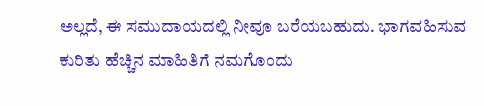ಅಲ್ಲದೆ, ಈ‌ ಸಮುದಾಯದಲ್ಲಿ ನೀವೂ ಬರೆಯಬಹುದು. ಭಾಗವಹಿಸುವ ಕುರಿತು ಹೆಚ್ಚಿನ ಮಾಹಿತಿಗೆ ನಮಗೊಂದು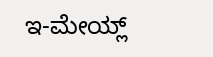ಇ-ಮೇಯ್ಲ್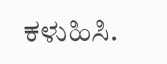ಕಳುಹಿಸಿ.